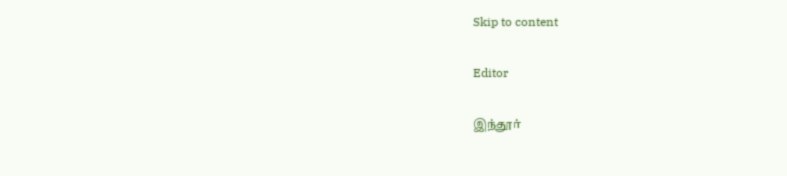Skip to content

Editor

இந்தூர்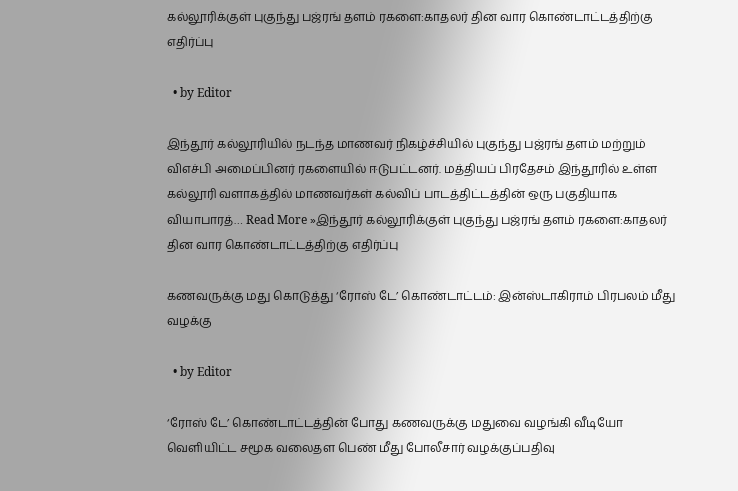கல்லூரிக்குள் புகுந்து பஜ்ரங் தளம் ரகளை:காதலர் தின வார கொண்டாட்டத்திற்கு எதிர்ப்பு

  • by Editor

இந்தூர் கல்லூரியில் நடந்த மாணவர் நிகழ்ச்சியில் புகுந்து பஜ்ரங் தளம் மற்றும் விஎச்பி அமைப்பினர் ரகளையில் ஈடுபட்டனர். மத்தியப் பிரதேசம் இந்தூரில் உள்ள கல்லூரி வளாகத்தில் மாணவர்கள் கல்விப் பாடத்திட்டத்தின் ஒரு பகுதியாக வியாபாரத்… Read More »இந்தூர் கல்லூரிக்குள் புகுந்து பஜ்ரங் தளம் ரகளை:காதலர் தின வார கொண்டாட்டத்திற்கு எதிர்ப்பு

கணவருக்கு மது கொடுத்து ‘ரோஸ் டே’ கொண்டாட்டம்: இன்ஸ்டாகிராம் பிரபலம் மீது வழக்கு

  • by Editor

‘ரோஸ் டே’ கொண்டாட்டத்தின் போது கணவருக்கு மதுவை வழங்கி வீடியோ வெளியிட்ட சமூக வலைதள பெண் மீது போலீசார் வழக்குப்பதிவு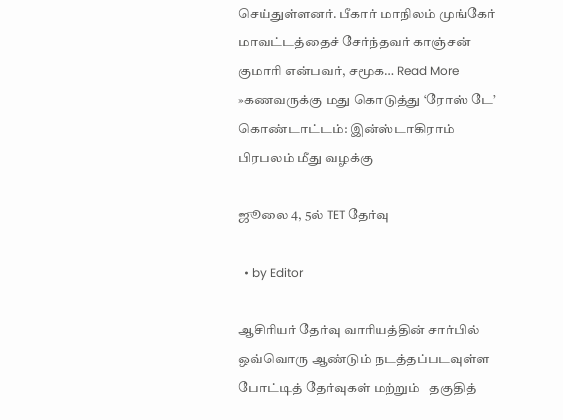செய்துள்ளனர். பீகார் மாநிலம் முங்கேர் மாவட்டத்தைச் சேர்ந்தவர் காஞ்சன் குமாரி என்பவர், சமூக… Read More »கணவருக்கு மது கொடுத்து ‘ரோஸ் டே’ கொண்டாட்டம்: இன்ஸ்டாகிராம் பிரபலம் மீது வழக்கு

ஜூலை 4, 5ல் TET தேர்வு

  • by Editor

ஆசிரியர் தேர்வு வாரியத்தின் சார்பில் ஒவ்வொரு ஆண்டும் நடத்தப்படவுள்ள போட்டித் தேர்வுகள் மற்றும்   தகுதித்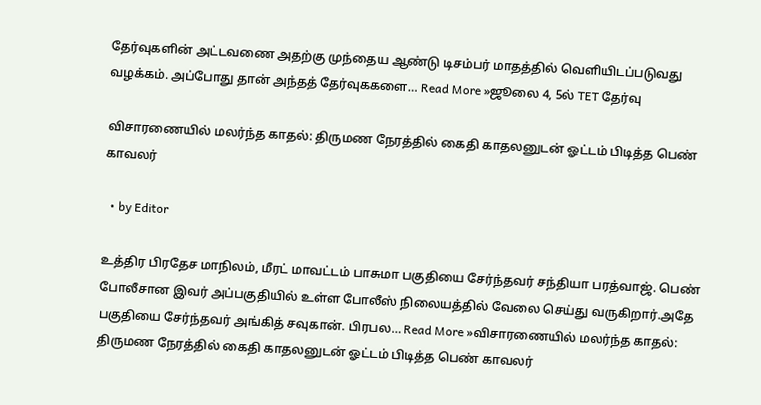தேர்வுகளின் அட்டவணை அதற்கு முந்தைய ஆண்டு டிசம்பர் மாதத்தில் வெளியிடப்படுவது வழக்கம். அப்போது தான் அந்தத் தேர்வுககளை… Read More »ஜூலை 4, 5ல் TET தேர்வு

விசாரணையில் மலர்ந்த காதல்: திருமண நேரத்தில் கைதி காதலனுடன் ஓட்டம் பிடித்த பெண் காவலர்

  • by Editor

உத்திர பிரதேச மாநிலம், மீரட் மாவட்டம் பாசுமா பகுதியை சேர்ந்தவர் சந்தியா பரத்வாஜ். பெண் போலீசான இவர் அப்பகுதியில் உள்ள போலீஸ் நிலையத்தில் வேலை செய்து வருகிறார்.அதே பகுதியை சேர்ந்தவர் அங்கித் சவுகான். பிரபல… Read More »விசாரணையில் மலர்ந்த காதல்: திருமண நேரத்தில் கைதி காதலனுடன் ஓட்டம் பிடித்த பெண் காவலர்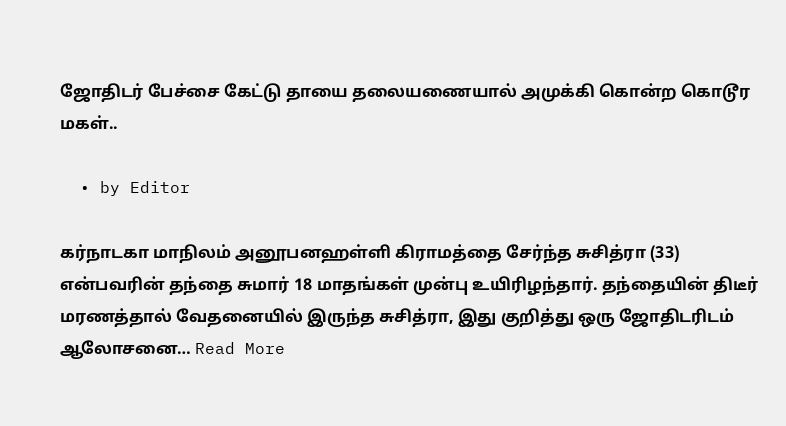ஜோதிடர் பேச்சை கேட்டு தாயை தலையணையால் அமுக்கி கொன்ற கொடூர மகள்..

  • by Editor

கர்நாடகா மாநிலம் அனூபனஹள்ளி கிராமத்தை சேர்ந்த சுசித்ரா (33) என்பவரின் தந்தை சுமார் 18 மாதங்கள் முன்பு உயிரிழந்தார். தந்தையின் திடீர் மரணத்தால் வேதனையில் இருந்த சுசித்ரா, இது குறித்து ஒரு ஜோதிடரிடம் ஆலோசனை… Read More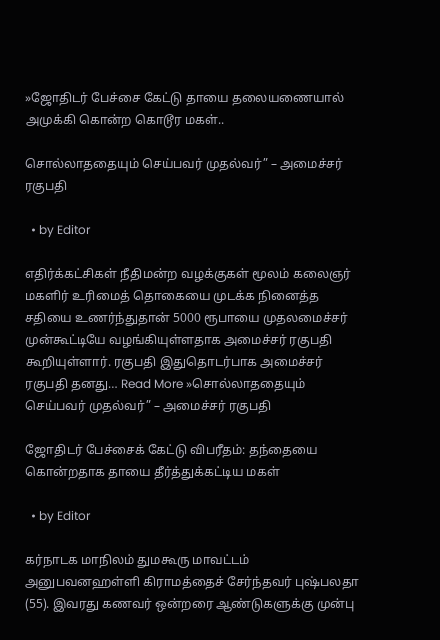»ஜோதிடர் பேச்சை கேட்டு தாயை தலையணையால் அமுக்கி கொன்ற கொடூர மகள்..

சொல்லாததையும் செய்பவர் முதல்வர்” – அமைச்சர் ரகுபதி

  • by Editor

எதிர்க்கட்சிகள் நீதிமன்ற வழக்குகள் மூலம் கலைஞர் மகளிர் உரிமைத் தொகையை முடக்க நினைத்த சதியை உணர்ந்துதான் 5000 ரூபாயை முதலமைச்சர் முன்கூட்டியே வழங்கியுள்ளதாக அமைச்சர் ரகுபதி கூறியுள்ளார். ரகுபதி இதுதொடர்பாக அமைச்சர் ரகுபதி தனது… Read More »சொல்லாததையும் செய்பவர் முதல்வர்” – அமைச்சர் ரகுபதி

ஜோதிடர் பேச்சைக் கேட்டு விபரீதம்: தந்தையை கொன்றதாக தாயை தீர்த்துக்கட்டிய மகள்

  • by Editor

கர்நாடக மாநிலம் துமகூரு மாவட்டம் அனுபவனஹள்ளி கிராமத்தைச் சேர்ந்தவர் புஷ்பலதா (55). இவரது கணவர் ஒன்றரை ஆண்டுகளுக்கு முன்பு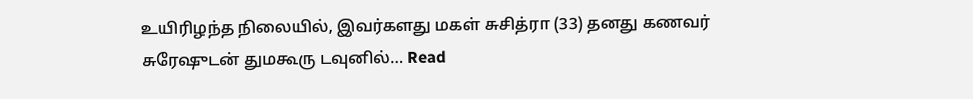உயிரிழந்த நிலையில், இவர்களது மகள் சுசித்ரா (33) தனது கணவர் சுரேஷுடன் துமகூரு டவுனில்… Read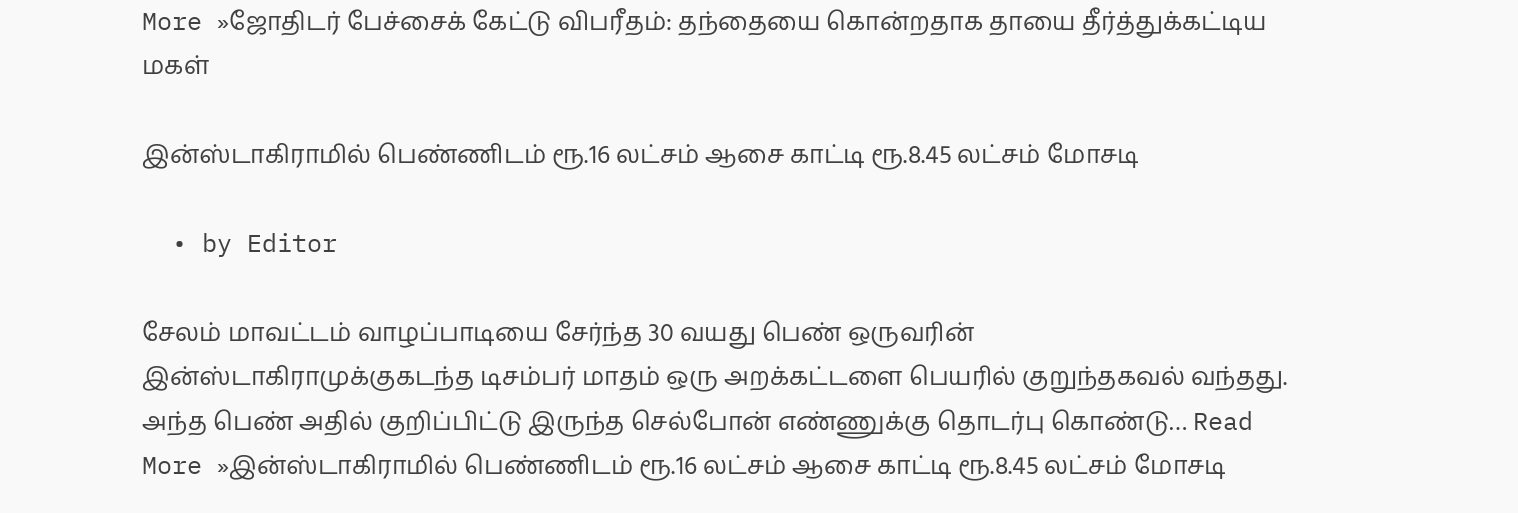More »ஜோதிடர் பேச்சைக் கேட்டு விபரீதம்: தந்தையை கொன்றதாக தாயை தீர்த்துக்கட்டிய மகள்

இன்ஸ்டாகிராமில் பெண்ணிடம் ரூ.16 லட்சம் ஆசை காட்டி ரூ.8.45 லட்சம் மோசடி

  • by Editor

சேலம் மாவட்டம் வாழப்பாடியை சேர்ந்த 30 வயது பெண் ஒருவரின் இன்ஸ்டாகிராமுக்குகடந்த டிசம்பர் மாதம் ஒரு அறக்கட்டளை பெயரில் குறுந்தகவல் வந்தது. அந்த பெண் அதில் குறிப்பிட்டு இருந்த செல்போன் எண்ணுக்கு தொடர்பு கொண்டு… Read More »இன்ஸ்டாகிராமில் பெண்ணிடம் ரூ.16 லட்சம் ஆசை காட்டி ரூ.8.45 லட்சம் மோசடி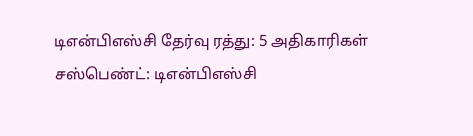டிஎன்பிஎஸ்சி தேர்வு ரத்து: 5 அதிகாரிகள் சஸ்பெண்ட்: டிஎன்பிஎஸ்சி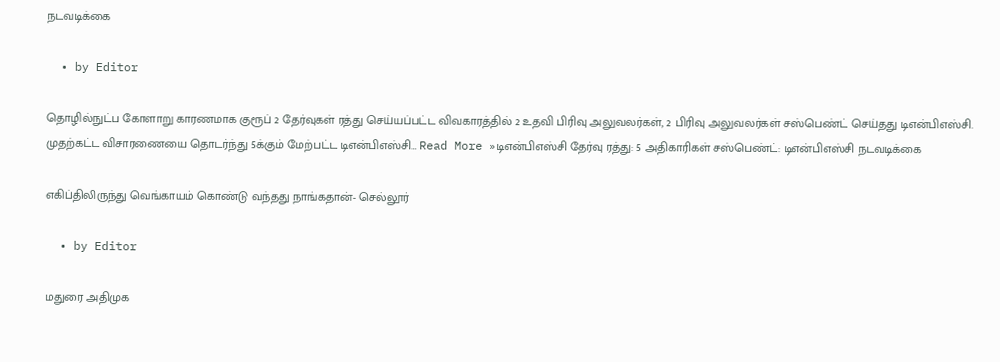நடவடிக்கை

  • by Editor

தொழில்நுட்ப கோளாறு காரணமாக குரூப் 2 தேர்வுகள் ரத்து செய்யப்பட்ட விவகாரத்தில் 2 உதவி பிரிவு அலுவலர்கள், 2 பிரிவு அலுவலர்கள் சஸ்பெண்ட் செய்தது டிஎன்பிஎஸ்சி. முதற்கட்ட விசாரணையை தொடர்ந்து 5க்கும் மேற்பட்ட டிஎன்பிஎஸ்சி… Read More »டிஎன்பிஎஸ்சி தேர்வு ரத்து: 5 அதிகாரிகள் சஸ்பெண்ட்: டிஎன்பிஎஸ்சி நடவடிக்கை

எகிப்திலிருந்து வெங்காயம் கொண்டு வந்தது நாங்கதான்- செல்லூர்

  • by Editor

மதுரை அதிமுக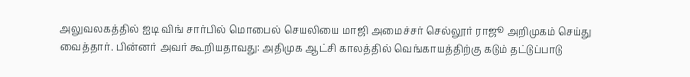அலுவலகத்தில் ஐடி விங் சார்பில் மொபைல் செயலியை மாஜி அமைச்சர் செல்லூர் ராஜூ அறிமுகம் செய்து வைத்தார். பின்னர் அவர் கூறியதாவது: அதிமுக ஆட்சி காலத்தில் வெங்காயத்திற்கு கடும் தட்டுப்பாடு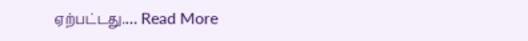ஏற்பட்டது.… Read More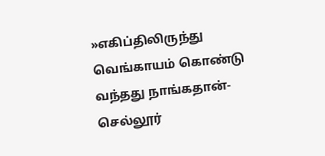»எகிப்திலிருந்து வெங்காயம் கொண்டு வந்தது நாங்கதான்- செல்லூர்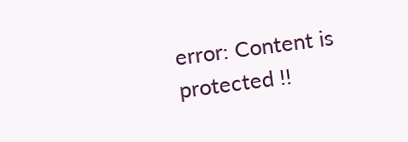error: Content is protected !!